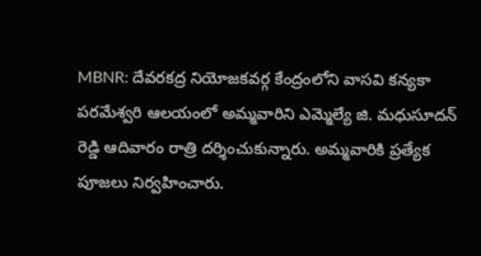MBNR: దేవరకద్ర నియోజకవర్గ కేంద్రంలోని వాసవి కన్యకా పరమేశ్వరి ఆలయంలో అమ్మవారిని ఎమ్మెల్యే జి. మధుసూదన్ రెడ్డి ఆదివారం రాత్రి దర్శించుకున్నారు. అమ్మవారికి ప్రత్యేక పూజలు నిర్వహించారు.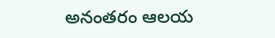అనంతరం ఆలయ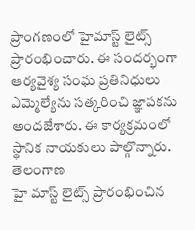ప్రాంగణంలో హైమాస్ట్ లైట్స్ ప్రారంభించారు. ఈ సందర్భంగా ఆర్యవైశ్య సంఘ ప్రతినిధులు ఎమ్మెల్యేను సత్కరించి జ్ఞాపకను అందజేశారు. ఈ కార్యక్రమంలో స్థానిక నాయకులు పాల్గొన్నారు.
తెలంగాణ
హై మాస్ట్ లైట్స్ ప్రారంభించిన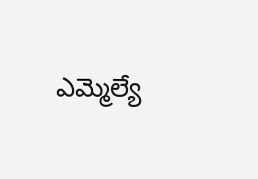ఎమ్మెల్యే